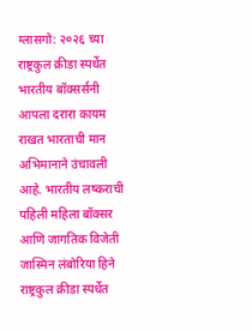ग्लासगो: २०२६ च्या राष्ट्रकुल क्रीडा स्पर्धेत भारतीय बॉक्सर्सनी आपला दरारा कायम राखत भारताची मान अभिमानाने उंचावली आहे. भारतीय लष्कराची पहिली महिला बॉक्सर आणि जागतिक विजेती जास्मिन लंबोरिया हिने राष्ट्रकुल क्रीडा स्पर्धेत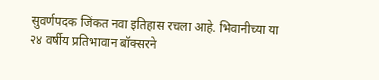सुवर्णपदक जिंकत नवा इतिहास रचला आहे. भिवानीच्या या २४ वर्षीय प्रतिभावान बॉक्सरने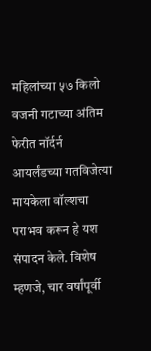महिलांच्या ५७ किलो वजनी गटाच्या अंतिम फेरीत नॉर्दर्न आयर्लंडच्या गतविजेत्या मायकेला वॉल्शचा पराभव करून हे यश संपादन केले. विशेष म्हणजे, चार वर्षांपूर्वी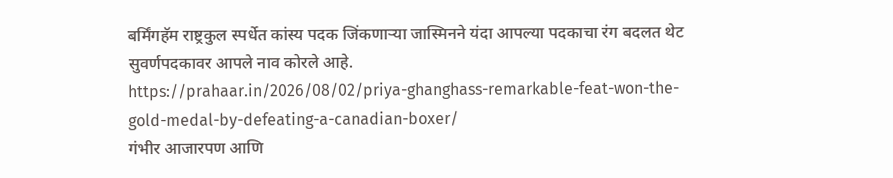बर्मिंगहॅम राष्ट्रकुल स्पर्धेत कांस्य पदक जिंकणाऱ्या जास्मिनने यंदा आपल्या पदकाचा रंग बदलत थेट सुवर्णपदकावर आपले नाव कोरले आहे.
https://prahaar.in/2026/08/02/priya-ghanghass-remarkable-feat-won-the-gold-medal-by-defeating-a-canadian-boxer/
गंभीर आजारपण आणि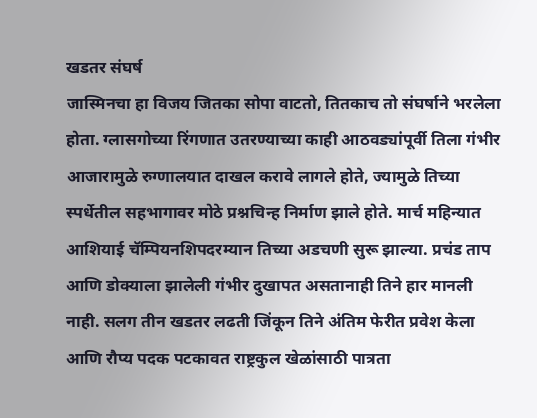खडतर संघर्ष
जास्मिनचा हा विजय जितका सोपा वाटतो, तितकाच तो संघर्षाने भरलेला होता. ग्लासगोच्या रिंगणात उतरण्याच्या काही आठवड्यांपूर्वी तिला गंभीर आजारामुळे रुग्णालयात दाखल करावे लागले होते, ज्यामुळे तिच्या स्पर्धेतील सहभागावर मोठे प्रश्नचिन्ह निर्माण झाले होते. मार्च महिन्यात आशियाई चॅम्पियनशिपदरम्यान तिच्या अडचणी सुरू झाल्या. प्रचंड ताप आणि डोक्याला झालेली गंभीर दुखापत असतानाही तिने हार मानली नाही. सलग तीन खडतर लढती जिंकून तिने अंतिम फेरीत प्रवेश केला आणि रौप्य पदक पटकावत राष्ट्रकुल खेळांसाठी पात्रता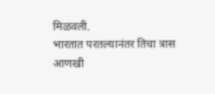मिळवली.
भारतात परतल्यानंतर तिचा त्रास आणखी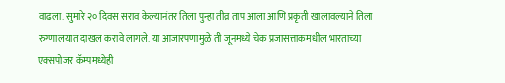वाढला. सुमारे २० दिवस सराव केल्यानंतर तिला पुन्हा तीव्र ताप आला आणि प्रकृती खालावल्याने तिला रुग्णालयात दाखल करावे लागले. या आजारपणामुळे ती जूनमध्ये चेक प्रजासत्ताकमधील भारताच्या एक्सपोजर कॅम्पमध्येही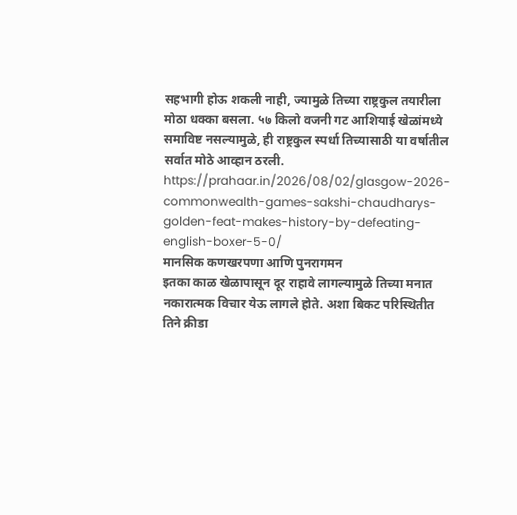सहभागी होऊ शकली नाही, ज्यामुळे तिच्या राष्ट्रकुल तयारीला मोठा धक्का बसला. ५७ किलो वजनी गट आशियाई खेळांमध्ये समाविष्ट नसल्यामुळे, ही राष्ट्रकुल स्पर्धा तिच्यासाठी या वर्षातील सर्वात मोठे आव्हान ठरली.
https://prahaar.in/2026/08/02/glasgow-2026-commonwealth-games-sakshi-chaudharys-golden-feat-makes-history-by-defeating-english-boxer-5-0/
मानसिक कणखरपणा आणि पुनरागमन
इतका काळ खेळापासून दूर राहावे लागल्यामुळे तिच्या मनात नकारात्मक विचार येऊ लागले होते. अशा बिकट परिस्थितीत तिने क्रीडा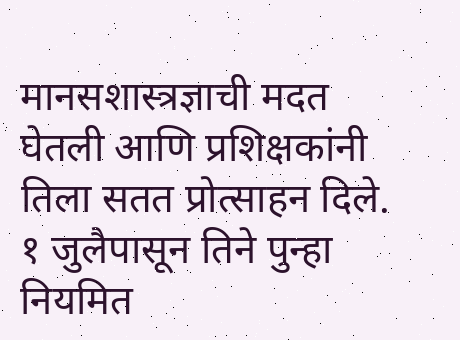मानसशास्त्रज्ञाची मदत घेतली आणि प्रशिक्षकांनी तिला सतत प्रोत्साहन दिले. १ जुलैपासून तिने पुन्हा नियमित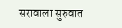सरावाला सुरुवात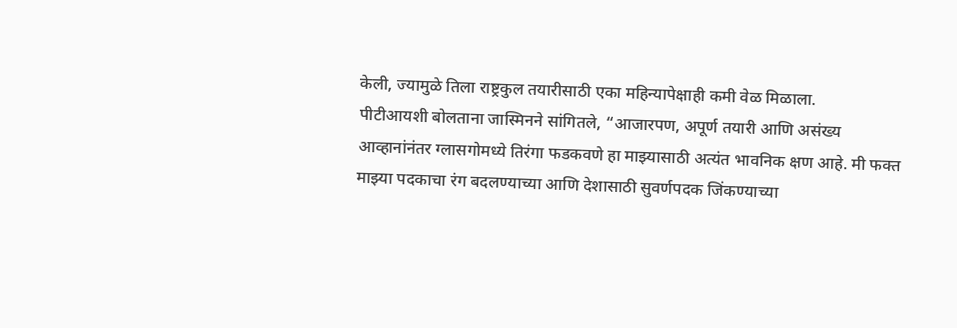केली, ज्यामुळे तिला राष्ट्रकुल तयारीसाठी एका महिन्यापेक्षाही कमी वेळ मिळाला.
पीटीआयशी बोलताना जास्मिनने सांगितले, “आजारपण, अपूर्ण तयारी आणि असंख्य आव्हानांनंतर ग्लासगोमध्ये तिरंगा फडकवणे हा माझ्यासाठी अत्यंत भावनिक क्षण आहे. मी फक्त माझ्या पदकाचा रंग बदलण्याच्या आणि देशासाठी सुवर्णपदक जिंकण्याच्या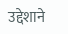उद्देशाने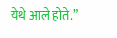येथे आले होते.”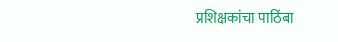प्रशिक्षकांचा पाठिंबा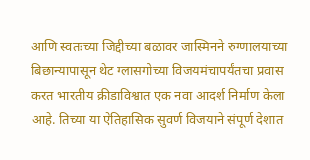आणि स्वतःच्या जिद्दीच्या बळावर जास्मिनने रुग्णालयाच्या बिछान्यापासून थेट ग्लासगोच्या विजयमंचापर्यंतचा प्रवास करत भारतीय क्रीडाविश्वात एक नवा आदर्श निर्माण केला आहे. तिच्या या ऐतिहासिक सुवर्ण विजयाने संपूर्ण देशात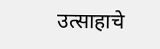उत्साहाचे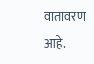वातावरण आहे.